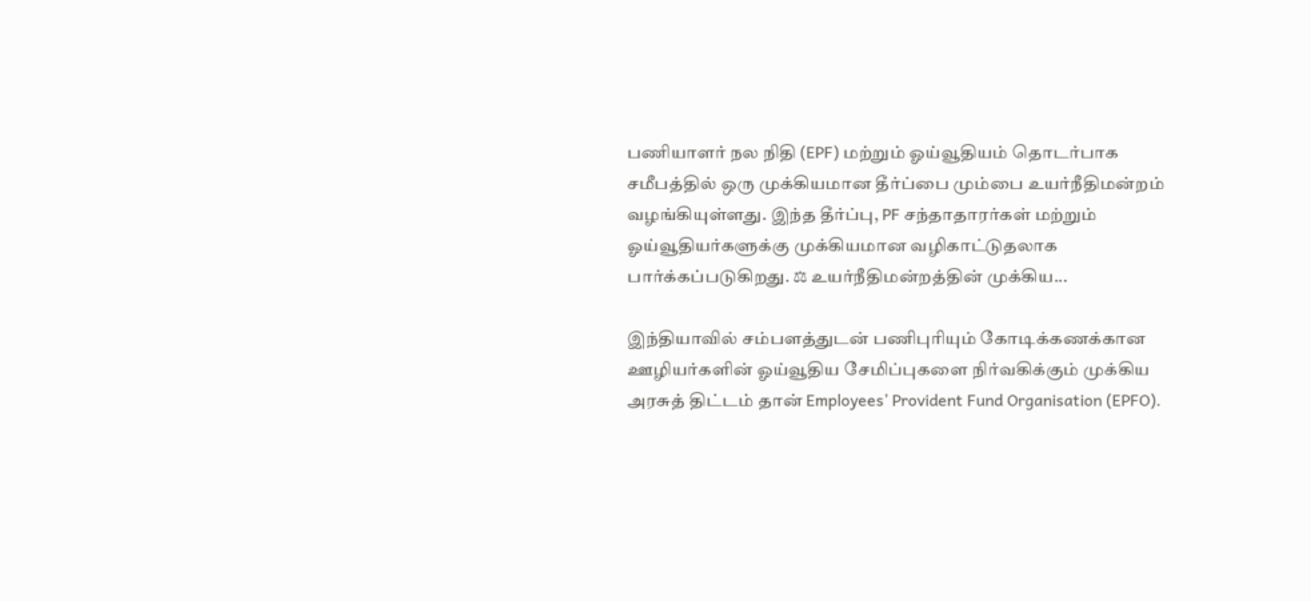பணியாளர் நல நிதி (EPF) மற்றும் ஓய்வூதியம் தொடர்பாக சமீபத்தில் ஒரு முக்கியமான தீர்ப்பை மும்பை உயர்நீதிமன்றம் வழங்கியுள்ளது. இந்த தீர்ப்பு, PF சந்தாதாரர்கள் மற்றும் ஓய்வூதியர்களுக்கு முக்கியமான வழிகாட்டுதலாக பார்க்கப்படுகிறது. ⚖ உயர்நீதிமன்றத்தின் முக்கிய...

இந்தியாவில் சம்பளத்துடன் பணிபுரியும் கோடிக்கணக்கான ஊழியர்களின் ஓய்வூதிய சேமிப்புகளை நிர்வகிக்கும் முக்கிய அரசுத் திட்டம் தான் Employees’ Provident Fund Organisation (EPFO).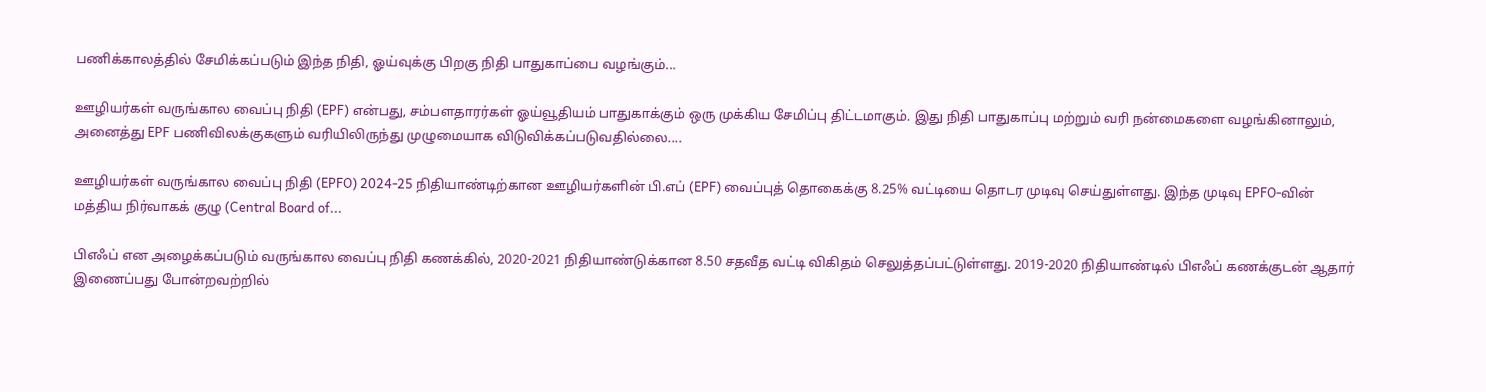பணிக்காலத்தில் சேமிக்கப்படும் இந்த நிதி, ஓய்வுக்கு பிறகு நிதி பாதுகாப்பை வழங்கும்...

ஊழியர்கள் வருங்கால வைப்பு நிதி (EPF) என்பது, சம்பளதாரர்கள் ஓய்வூதியம் பாதுகாக்கும் ஒரு முக்கிய சேமிப்பு திட்டமாகும். இது நிதி பாதுகாப்பு மற்றும் வரி நன்மைகளை வழங்கினாலும், அனைத்து EPF பணிவிலக்குகளும் வரியிலிருந்து முழுமையாக விடுவிக்கப்படுவதில்லை....

ஊழியர்கள் வருங்கால வைப்பு நிதி (EPFO) 2024-25 நிதியாண்டிற்கான ஊழியர்களின் பி.எப் (EPF) வைப்புத் தொகைக்கு 8.25% வட்டியை தொடர முடிவு செய்துள்ளது. இந்த முடிவு EPFO-வின் மத்திய நிர்வாகக் குழு (Central Board of...

பிஎஃப் என அழைக்கப்படும் வருங்கால வைப்பு நிதி கணக்கில், 2020-2021 நிதியாண்டுக்கான 8.50 சதவீத வட்டி விகிதம் செலுத்தப்பட்டுள்ளது. 2019-2020 நிதியாண்டில் பிஎஃப் கணக்குடன் ஆதார் இணைப்பது போன்றவற்றில்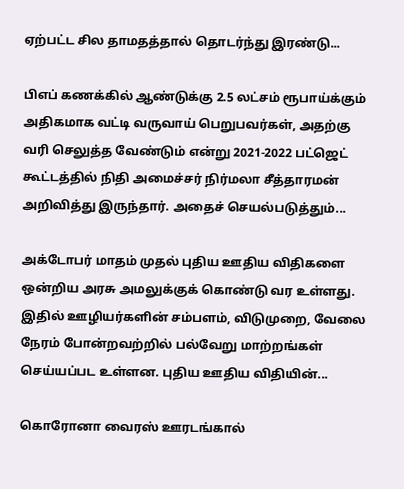ஏற்பட்ட சில தாமதத்தால் தொடர்ந்து இரண்டு...

பிஎப் கணக்கில் ஆண்டுக்கு 2.5 லட்சம் ரூபாய்க்கும் அதிகமாக வட்டி வருவாய் பெறுபவர்கள், அதற்கு வரி செலுத்த வேண்டும் என்று 2021-2022 பட்ஜெட் கூட்டத்தில் நிதி அமைச்சர் நிர்மலா சீத்தாரமன் அறிவித்து இருந்தார். அதைச் செயல்படுத்தும்...

அக்டோபர் மாதம் முதல் புதிய ஊதிய விதிகளை ஒன்றிய அரசு அமலுக்குக் கொண்டு வர உள்ளது. இதில் ஊழியர்களின் சம்பளம், விடுமுறை, வேலை நேரம் போன்றவற்றில் பல்வேறு மாற்றங்கள் செய்யப்பட உள்ளன. புதிய ஊதிய விதியின்...

கொரோனா வைரஸ் ஊரடங்கால்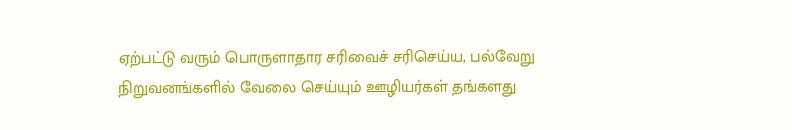ஏற்பட்டு வரும் பொருளாதார சரிவைச் சரிசெய்ய, பல்வேறு நிறுவனங்களில் வேலை செய்யும் ஊழியர்கள் தங்களது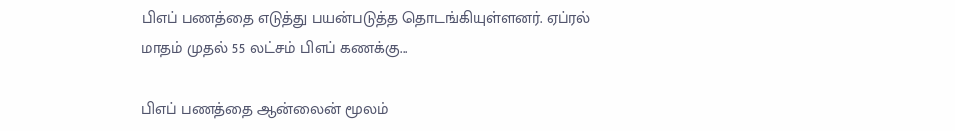பிஎப் பணத்தை எடுத்து பயன்படுத்த தொடங்கியுள்ளனர். ஏப்ரல் மாதம் முதல் 55 லட்சம் பிஎப் கணக்கு...

பிஎப் பணத்தை ஆன்லைன் மூலம்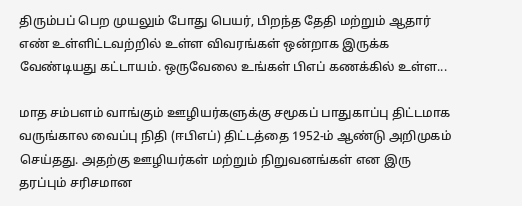திரும்பப் பெற முயலும் போது பெயர், பிறந்த தேதி மற்றும் ஆதார் எண் உள்ளிட்டவற்றில் உள்ள விவரங்கள் ஒன்றாக இருக்க வேண்டியது கட்டாயம். ஒருவேலை உங்கள் பிஎப் கணக்கில் உள்ள...

மாத சம்பளம் வாங்கும் ஊழியர்களுக்கு சமூகப் பாதுகாப்பு திட்டமாக வருங்கால வைப்பு நிதி (ஈபிஎப்) திட்டத்தை 1952-ம் ஆண்டு அறிமுகம் செய்தது. அதற்கு ஊழியர்கள் மற்றும் நிறுவனங்கள் என இரு தரப்பும் சரிசமான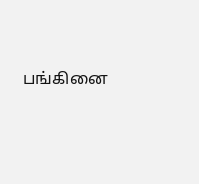பங்கினை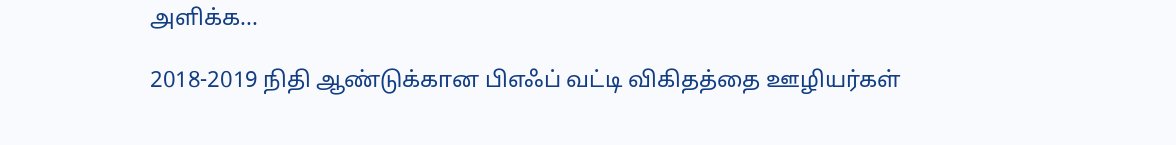அளிக்க...

2018-2019 நிதி ஆண்டுக்கான பிஎஃப் வட்டி விகிதத்தை ஊழியர்கள்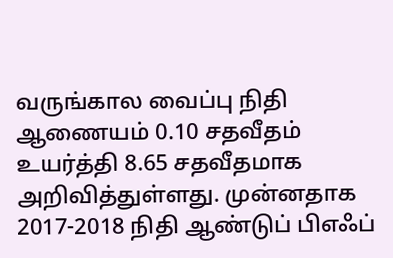வருங்கால வைப்பு நிதி ஆணையம் 0.10 சதவீதம் உயர்த்தி 8.65 சதவீதமாக அறிவித்துள்ளது. முன்னதாக 2017-2018 நிதி ஆண்டுப் பிஎஃப்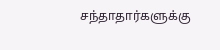சந்தாதார்களுக்கு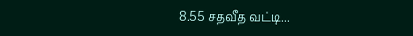8.55 சதவீத வட்டி...